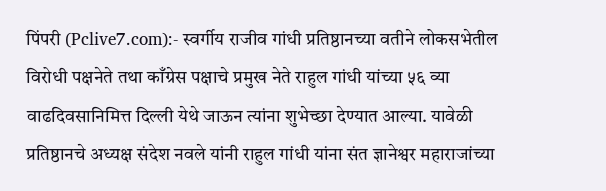पिंपरी (Pclive7.com):- स्वर्गीय राजीव गांधी प्रतिष्ठानच्या वतीने लोकसभेतील विरोधी पक्षनेते तथा काँग्रेस पक्षाचे प्रमुख नेते राहुल गांधी यांच्या ५६ व्या वाढदिवसानिमित्त दिल्ली येथे जाऊन त्यांना शुभेच्छा देण्यात आल्या. यावेळी प्रतिष्ठानचे अध्यक्ष संदेश नवले यांनी राहुल गांधी यांना संत ज्ञानेश्वर महाराजांच्या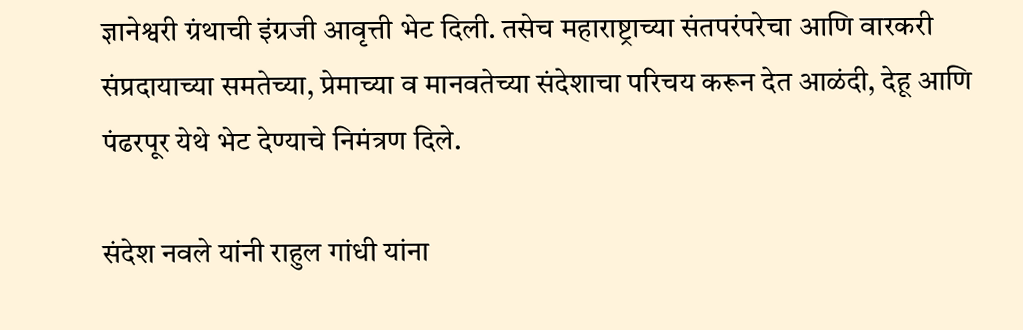ज्ञानेश्वरी ग्रंथाची इंग्रजी आवृत्ती भेट दिली. तसेच महाराष्ट्राच्या संतपरंपरेचा आणि वारकरी संप्रदायाच्या समतेच्या, प्रेमाच्या व मानवतेच्या संदेशाचा परिचय करून देत आळंदी, देहू आणि पंढरपूर येथे भेट देण्याचे निमंत्रण दिले.

संदेश नवले यांनी राहुल गांधी यांना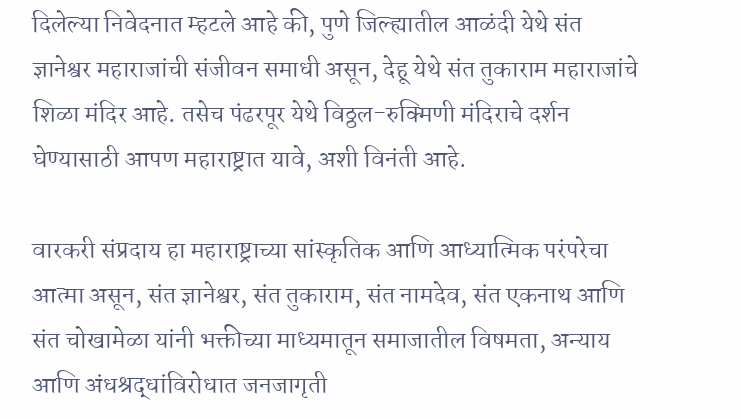दिलेल्या निवेदनात म्हटले आहे की, पुणे जिल्ह्यातील आळंदी येथे संत ज्ञानेश्वर महाराजांची संजीवन समाधी असून, देहू येथे संत तुकाराम महाराजांचे शिळा मंदिर आहे. तसेच पंढरपूर येथे विठ्ठल-रुक्मिणी मंदिराचे दर्शन घेण्यासाठी आपण महाराष्ट्रात यावे, अशी विनंती आहे.

वारकरी संप्रदाय हा महाराष्ट्राच्या सांस्कृतिक आणि आध्यात्मिक परंपरेचा आत्मा असून, संत ज्ञानेश्वर, संत तुकाराम, संत नामदेव, संत एकनाथ आणि संत चोखामेळा यांनी भक्तीच्या माध्यमातून समाजातील विषमता, अन्याय आणि अंधश्रद्धांविरोधात जनजागृती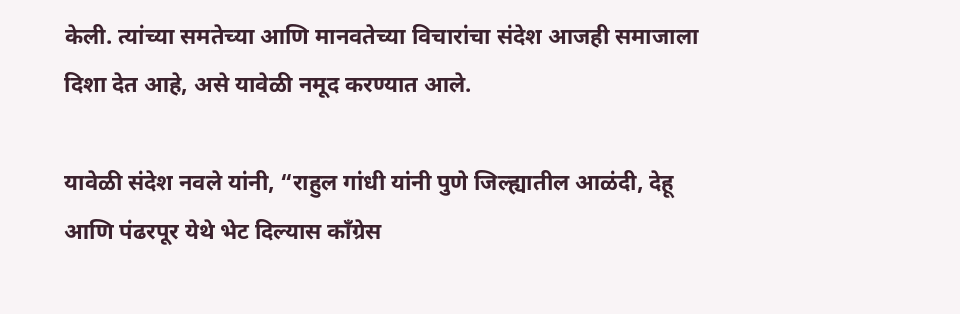केली. त्यांच्या समतेच्या आणि मानवतेच्या विचारांचा संदेश आजही समाजाला दिशा देत आहे, असे यावेळी नमूद करण्यात आले.

यावेळी संदेश नवले यांनी, “राहुल गांधी यांनी पुणे जिल्ह्यातील आळंदी, देहू आणि पंढरपूर येथे भेट दिल्यास काँग्रेस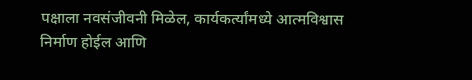पक्षाला नवसंजीवनी मिळेल, कार्यकर्त्यांमध्ये आत्मविश्वास निर्माण होईल आणि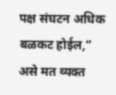पक्ष संघटन अधिक बळकट होईल,” असे मत व्यक्त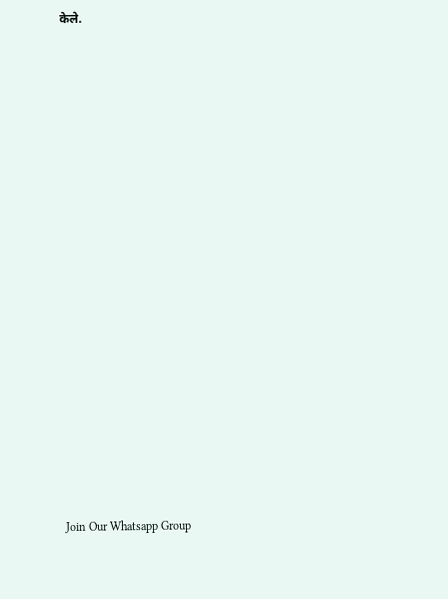केले.




















Join Our Whatsapp Group